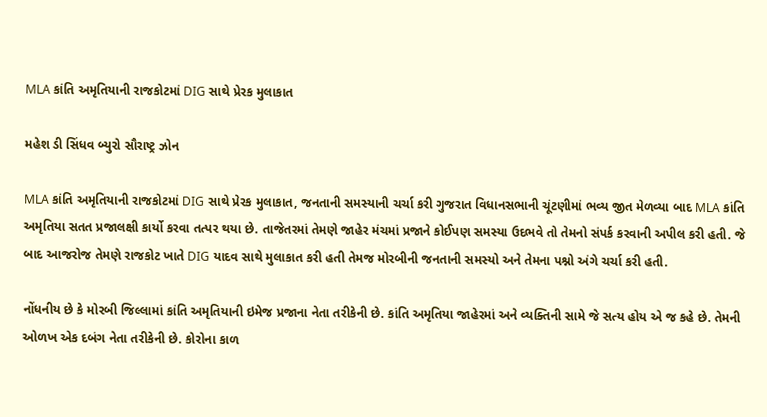MLA કાંતિ અમૃતિયાની રાજકોટમાં DIG સાથે પ્રેરક મુલાકાત

મહેશ ડી સિંધવ બ્યુરો સૌરાષ્ટ્ર ઝોન

MLA કાંતિ અમૃતિયાની રાજકોટમાં DIG સાથે પ્રેરક મુલાકાત, જનતાની સમસ્યાની ચર્ચા કરી ગુજરાત વિધાનસભાની ચૂંટણીમાં ભવ્ય જીત મેળવ્યા બાદ MLA કાંતિ અમૃતિયા સતત પ્રજાલક્ષી કાર્યો કરવા તત્પર થયા છે. તાજેતરમાં તેમણે જાહેર મંચમાં પ્રજાને કોઈપણ સમસ્યા ઉદભવે તો તેમનો સંપર્ક કરવાની અપીલ કરી હતી. જે બાદ આજરોજ તેમણે રાજકોટ ખાતે DIG યાદવ સાથે મુલાકાત કરી હતી તેમજ મોરબીની જનતાની સમસ્યો અને તેમના પશ્નો અંગે ચર્ચા કરી હતી.

નોંધનીય છે કે મોરબી જિલ્લામાં કાંતિ અમૃતિયાની ઇમેજ પ્રજાના નેતા તરીકેની છે. કાંતિ અમૃતિયા જાહેરમાં અને વ્યક્તિની સામે જે સત્ય હોય એ જ કહે છે. તેમની ઓળખ એક દબંગ નેતા તરીકેની છે. કોરોના કાળ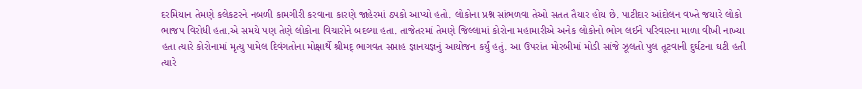દરમિયાન તેમણે કલેકટરને નબળી કામગીરી કરવાના કારણે જાહેરમાં ઠપકો આપ્યો હતો. લોકોના પ્રશ્ન સાંભળવા તેઓ સતત તૈયાર હોય છે. પાટીદાર આંદોલન વખ્તે જયારે લોકો ભાજપ વિરોધી હતા.એ સમયે પણ તેણે લોકોના વિચારોને બદલ્યા હતા. તાજેતરમાં તેમણે જિલ્લામાં કોરોના મહામારીએ અનેક લોકોનો ભોગ લઈને પરિવારના માળા વીખી નાખ્યા હતા ત્યારે કોરોનામાં મૃત્યુ પામેલ દિવંગતોના મોક્ષાર્થે શ્રીમદ્ ભાગવત સપ્તાહ જ્ઞાનયજ્ઞનું આયોજન કર્યું હતું. આ ઉપરાંત મોરબીમાં મોડી સાંજે ઝૂલતો પુલ તૂટવાની દુર્ઘટના ઘટી હતી ત્યારે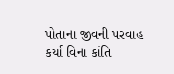પોતાના જીવની પરવાહ કર્યા વિના કાંતિ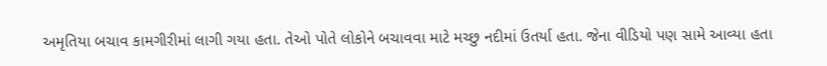અમૃતિયા બચાવ કામગીરીમાં લાગી ગયા હતા. તેઓ પોતે લોકોને બચાવવા માટે મચ્છુ નદીમાં ઉતર્યા હતા. જેના વીડિયો પણ સામે આવ્યા હતા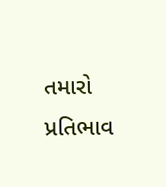તમારો પ્રતિભાવ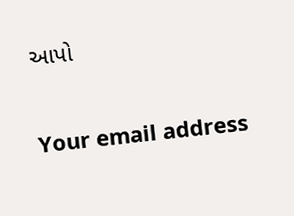આપો

Your email address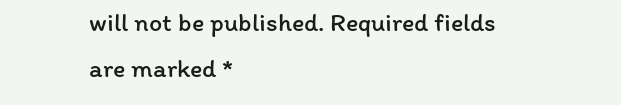will not be published. Required fields are marked *